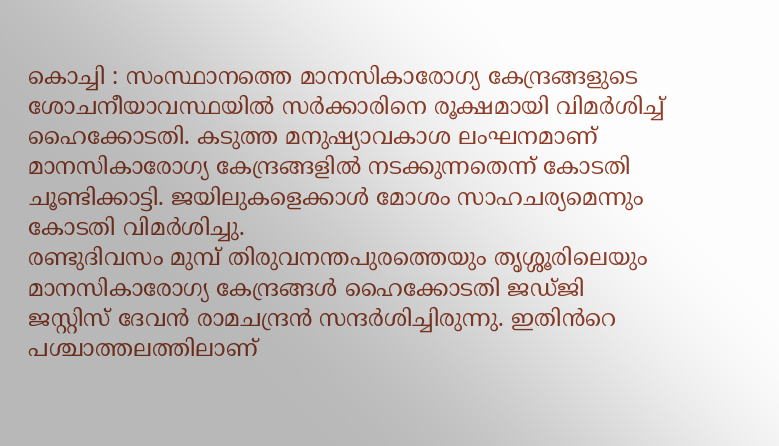കൊച്ചി : സംസ്ഥാനത്തെ മാനസികാരോഗ്യ കേന്ദ്രങ്ങളുടെ ശോചനീയാവസ്ഥയിൽ സർക്കാരിനെ രൂക്ഷമായി വിമർശിച്ച് ഹൈക്കോടതി. കടുത്ത മനുഷ്യാവകാശ ലംഘനമാണ് മാനസികാരോഗ്യ കേന്ദ്രങ്ങളിൽ നടക്കുന്നതെന്ന് കോടതി ചൂണ്ടിക്കാട്ടി. ജയിലുകളെക്കാൾ മോശം സാഹചര്യമെന്നും കോടതി വിമർശിച്ചു.
രണ്ടുദിവസം മുമ്പ് തിരുവനന്തപുരത്തെയും തൃശ്ശൂരിലെയും മാനസികാരോഗ്യ കേന്ദ്രങ്ങൾ ഹൈക്കോടതി ജഡ്ജി ജസ്റ്റിസ് ദേവൻ രാമചന്ദ്രൻ സന്ദർശിച്ചിരുന്നു. ഇതിൻറെ പശ്ചാത്തലത്തിലാണ്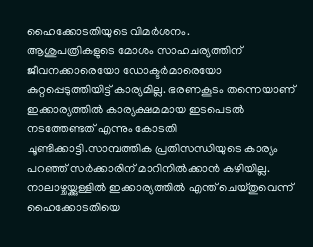ഹൈക്കോടതിയുടെ വിമർശനം.
ആശുപത്രികളുടെ മോശം സാഹചര്യത്തിന് ജീവനക്കാരെയോ ഡോക്ടർമാരെയോ കുറ്റപ്പെടുത്തിയിട്ട് കാര്യമില്ല. ഭരണകൂടം തന്നെയാണ് ഇക്കാര്യത്തിൽ കാര്യക്ഷമമായ ഇടപെടൽ നടത്തേണ്ടത് എന്നും കോടതി ചൂണ്ടിക്കാട്ടി.സാമ്പത്തിക പ്രതിസന്ധിയുടെ കാര്യം പറഞ്ഞ് സർക്കാരിന് മാറിനിൽക്കാൻ കഴിയില്ല. നാലാഴ്ചയ്ക്കുള്ളിൽ ഇക്കാര്യത്തിൽ എന്ത് ചെയ്തുവെന്ന് ഹൈക്കോടതിയെ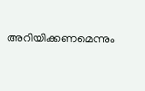അറിയിക്കണമെന്നും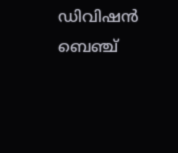ഡിവിഷൻ ബെഞ്ച്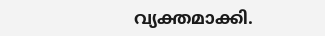വ്യക്തമാക്കി.